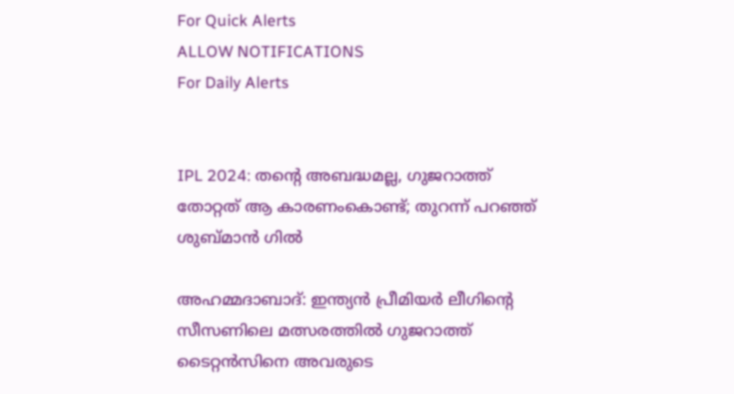For Quick Alerts
ALLOW NOTIFICATIONS
For Daily Alerts


IPL 2024: തന്റെ അബദ്ധമല്ല, ഗുജറാത്ത് തോറ്റത് ആ കാരണംകൊണ്ട്; തുറന്ന് പറഞ്ഞ് ശുബ്മാന്‍ ഗില്‍

അഹമ്മദാബാദ്: ഇന്ത്യന്‍ പ്രീമിയര്‍ ലീഗിന്റെ സീസണിലെ മത്സരത്തില്‍ ഗുജറാത്ത് ടൈറ്റന്‍സിനെ അവരുടെ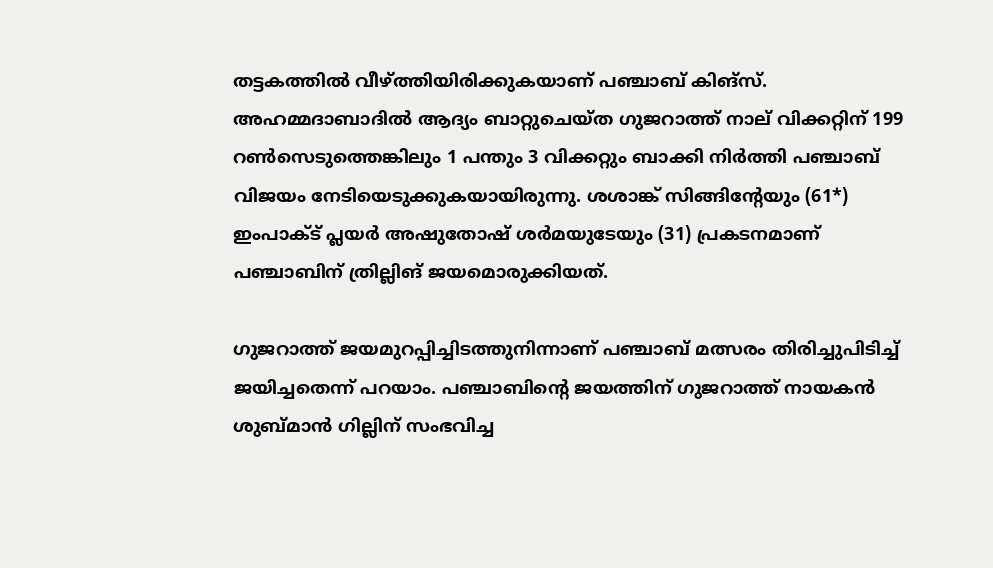തട്ടകത്തില്‍ വീഴ്ത്തിയിരിക്കുകയാണ് പഞ്ചാബ് കിങ്‌സ്. അഹമ്മദാബാദില്‍ ആദ്യം ബാറ്റുചെയ്ത ഗുജറാത്ത് നാല് വിക്കറ്റിന് 199 റണ്‍സെടുത്തെങ്കിലും 1 പന്തും 3 വിക്കറ്റും ബാക്കി നിര്‍ത്തി പഞ്ചാബ് വിജയം നേടിയെടുക്കുകയായിരുന്നു. ശശാങ്ക് സിങ്ങിന്റേയും (61*) ഇംപാക്ട് പ്ലയര്‍ അഷുതോഷ് ശര്‍മയുടേയും (31) പ്രകടനമാണ് പഞ്ചാബിന് ത്രില്ലിങ് ജയമൊരുക്കിയത്.

ഗുജറാത്ത് ജയമുറപ്പിച്ചിടത്തുനിന്നാണ് പഞ്ചാബ് മത്സരം തിരിച്ചുപിടിച്ച് ജയിച്ചതെന്ന് പറയാം. പഞ്ചാബിന്റെ ജയത്തിന് ഗുജറാത്ത് നായകന്‍ ശുബ്മാന്‍ ഗില്ലിന് സംഭവിച്ച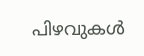പിഴവുകള്‍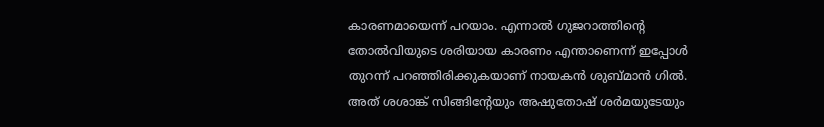കാരണമായെന്ന് പറയാം. എന്നാല്‍ ഗുജറാത്തിന്റെ തോല്‍വിയുടെ ശരിയായ കാരണം എന്താണെന്ന് ഇപ്പോള്‍ തുറന്ന് പറഞ്ഞിരിക്കുകയാണ് നായകന്‍ ശുബ്മാന്‍ ഗില്‍. അത് ശശാങ്ക് സിങ്ങിന്റേയും അഷുതോഷ് ശര്‍മയുടേയും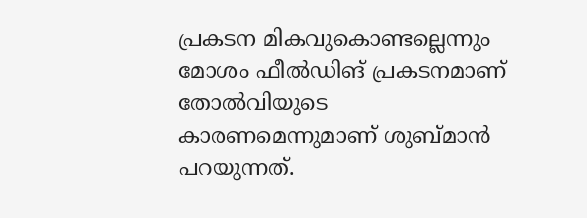പ്രകടന മികവുകൊണ്ടല്ലെന്നും മോശം ഫീല്‍ഡിങ് പ്രകടനമാണ് തോല്‍വിയുടെ കാരണമെന്നുമാണ് ശുബ്മാന്‍ പറയുന്നത്.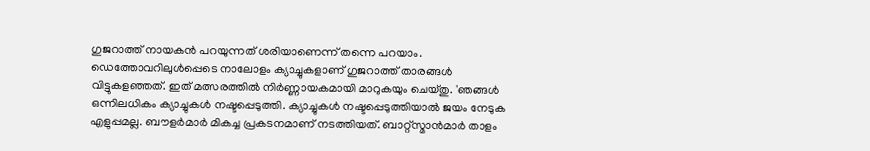ഗുജറാത്ത് നായകന്‍ പറയുന്നത് ശരിയാണെന്ന് തന്നെ പറയാം. ഡെത്തോവറിലുള്‍പ്പെടെ നാലോളം ക്യാച്ചുകളാണ് ഗുജറാത്ത് താരങ്ങള്‍ വിട്ടുകളഞ്ഞത്. ഇത് മത്സരത്തില്‍ നിര്‍ണ്ണായകമായി മാറുകയും ചെയ്തു. 'ഞങ്ങള്‍ ഒന്നിലധികം ക്യാച്ചുകള്‍ നഷ്ടപ്പെടുത്തി. ക്യാച്ചുകള്‍ നഷ്ടപ്പെടുത്തിയാല്‍ ജയം നേടുക എളുപ്പമല്ല. ബൗളര്‍മാര്‍ മികച്ച പ്രകടനമാണ് നടത്തിയത്. ബാറ്റ്‌സ്മാന്‍മാര്‍ താളം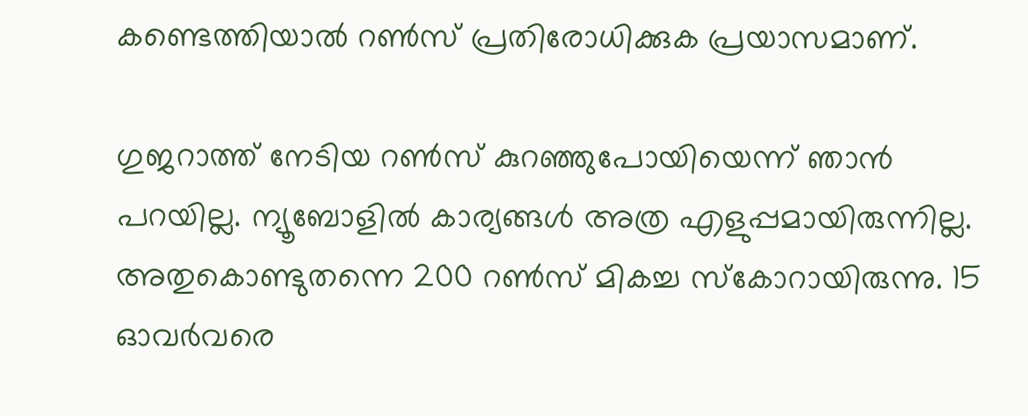കണ്ടെത്തിയാല്‍ റണ്‍സ് പ്രതിരോധിക്കുക പ്രയാസമാണ്.

ഗുജറാത്ത് നേടിയ റണ്‍സ് കുറഞ്ഞുപോയിയെന്ന് ഞാന്‍ പറയില്ല. ന്യൂബോളില്‍ കാര്യങ്ങള്‍ അത്ര എളുപ്പമായിരുന്നില്ല. അതുകൊണ്ടുതന്നെ 200 റണ്‍സ് മികച്ച സ്‌കോറായിരുന്നു. 15 ഓവര്‍വരെ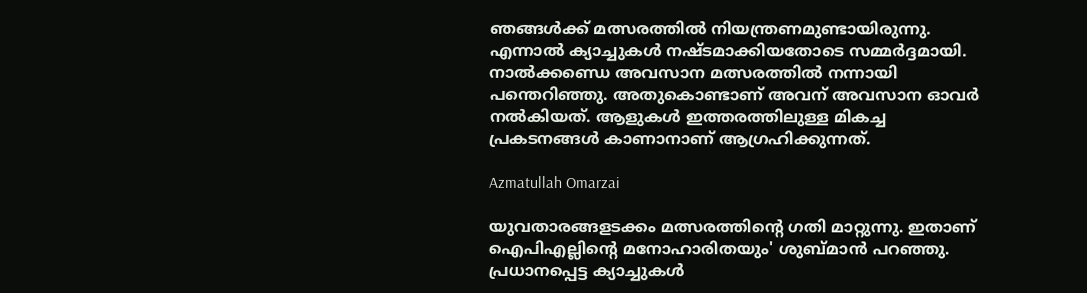ഞങ്ങള്‍ക്ക് മത്സരത്തില്‍ നിയന്ത്രണമുണ്ടായിരുന്നു. എന്നാല്‍ ക്യാച്ചുകള്‍ നഷ്ടമാക്കിയതോടെ സമ്മര്‍ദ്ദമായി. നാല്‍ക്കണ്ഡെ അവസാന മത്സരത്തില്‍ നന്നായി പന്തെറിഞ്ഞു. അതുകൊണ്ടാണ് അവന് അവസാന ഓവര്‍ നല്‍കിയത്. ആളുകള്‍ ഇത്തരത്തിലുള്ള മികച്ച പ്രകടനങ്ങള്‍ കാണാനാണ് ആഗ്രഹിക്കുന്നത്.

Azmatullah Omarzai

യുവതാരങ്ങളടക്കം മത്സരത്തിന്റെ ഗതി മാറ്റുന്നു. ഇതാണ് ഐപിഎല്ലിന്റെ മനോഹാരിതയും' ശുബ്മാന്‍ പറഞ്ഞു. പ്രധാനപ്പെട്ട ക്യാച്ചുകള്‍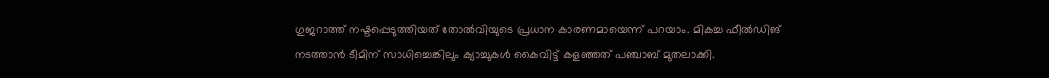ഗുജറാത്ത് നഷ്ടപ്പെടുത്തിയത് തോല്‍വിയുടെ പ്രധാന കാരണമായെന്ന് പറയാം. മികച്ച ഫീല്‍ഡിങ് നടത്താന്‍ ടീമിന് സാധിച്ചെങ്കിലും ക്യാച്ചുകള്‍ കൈവിട്ട് കളഞ്ഞത് പഞ്ചാബ് മുതലാക്കി.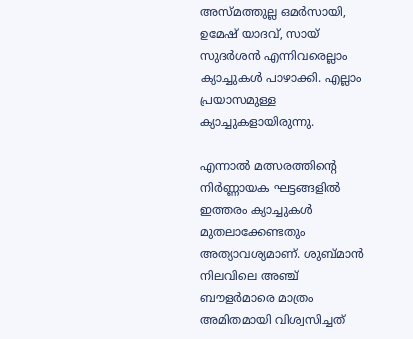അസ്മത്തുല്ല ഒമര്‍സായി, ഉമേഷ് യാദവ്, സായ് സുദര്‍ശന്‍ എന്നിവരെല്ലാം ക്യാച്ചുകള്‍ പാഴാക്കി. എല്ലാം പ്രയാസമുള്ള ക്യാച്ചുകളായിരുന്നു.

എന്നാല്‍ മത്സരത്തിന്റെ നിര്‍ണ്ണായക ഘട്ടങ്ങളില്‍ ഇത്തരം ക്യാച്ചുകള്‍ മുതലാക്കേണ്ടതും അത്യാവശ്യമാണ്. ശുബ്മാന്‍ നിലവിലെ അഞ്ച് ബൗളര്‍മാരെ മാത്രം അമിതമായി വിശ്വസിച്ചത്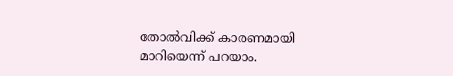തോല്‍വിക്ക് കാരണമായി മാറിയെന്ന് പറയാം.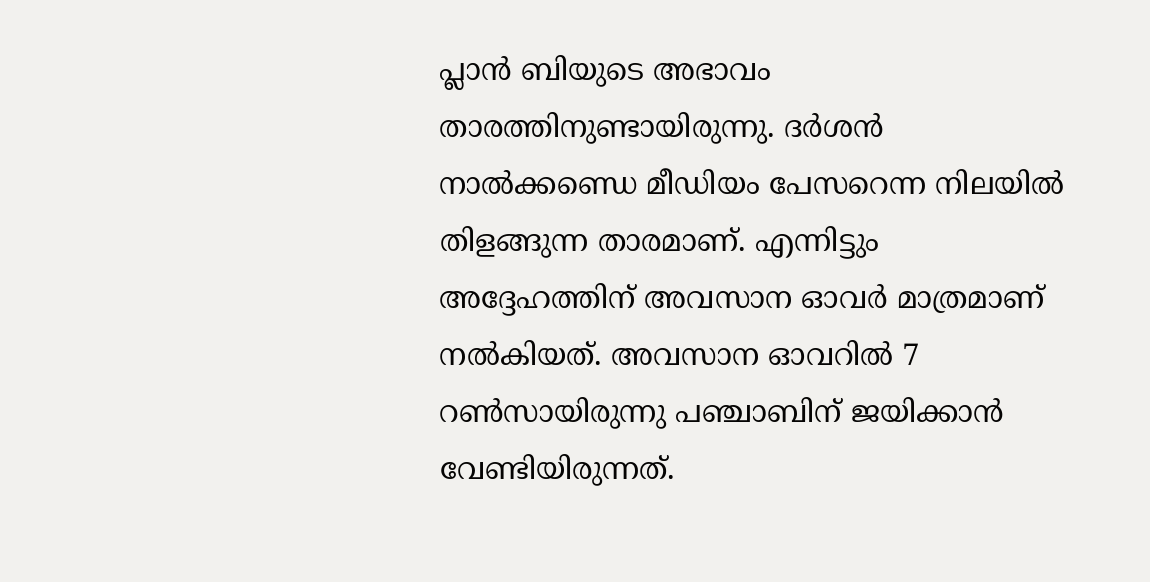പ്ലാന്‍ ബിയുടെ അഭാവം താരത്തിനുണ്ടായിരുന്നു. ദര്‍ശന്‍ നാല്‍ക്കണ്ഡെ മീഡിയം പേസറെന്ന നിലയില്‍ തിളങ്ങുന്ന താരമാണ്. എന്നിട്ടും അദ്ദേഹത്തിന് അവസാന ഓവര്‍ മാത്രമാണ് നല്‍കിയത്. അവസാന ഓവറില്‍ 7 റണ്‍സായിരുന്നു പഞ്ചാബിന് ജയിക്കാന്‍ വേണ്ടിയിരുന്നത്.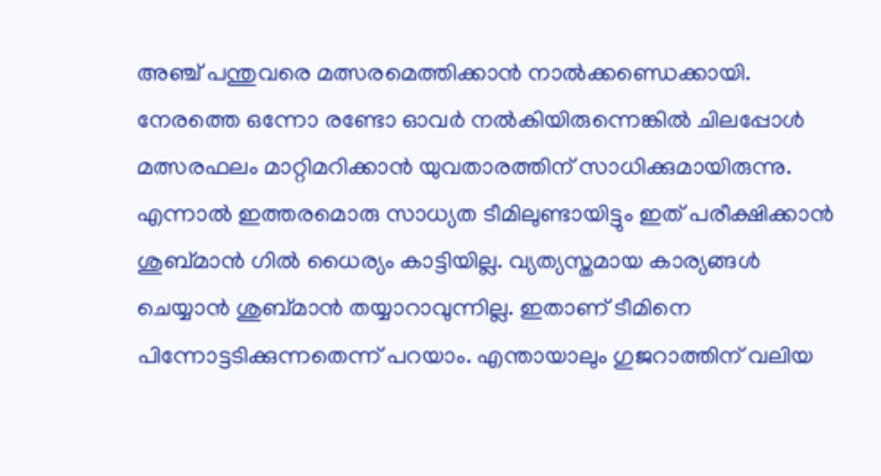അഞ്ച് പന്തുവരെ മത്സരമെത്തിക്കാന്‍ നാല്‍ക്കണ്ഡെക്കായി. നേരത്തെ ഒന്നോ രണ്ടോ ഓവര്‍ നല്‍കിയിരുന്നെങ്കില്‍ ചിലപ്പോള്‍ മത്സരഫലം മാറ്റിമറിക്കാന്‍ യുവതാരത്തിന് സാധിക്കുമായിരുന്നു. എന്നാല്‍ ഇത്തരമൊരു സാധ്യത ടീമിലുണ്ടായിട്ടും ഇത് പരീക്ഷിക്കാന്‍ ശുബ്മാന്‍ ഗില്‍ ധൈര്യം കാട്ടിയില്ല. വ്യത്യസ്തമായ കാര്യങ്ങള്‍ ചെയ്യാന്‍ ശുബ്മാന്‍ തയ്യാറാവുന്നില്ല. ഇതാണ് ടീമിനെ പിന്നോട്ടടിക്കുന്നതെന്ന് പറയാം. എന്തായാലും ഗുജറാത്തിന് വലിയ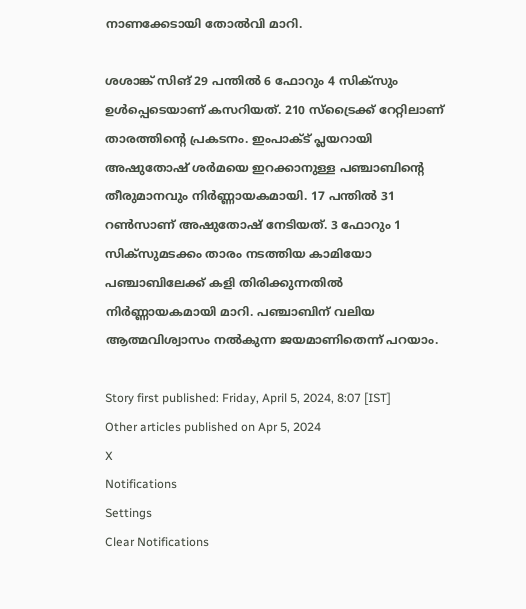നാണക്കേടായി തോല്‍വി മാറി.

ശശാങ്ക് സിങ് 29 പന്തില്‍ 6 ഫോറും 4 സിക്‌സും ഉള്‍പ്പെടെയാണ് കസറിയത്. 210 സ്‌ട്രൈക്ക് റേറ്റിലാണ് താരത്തിന്റെ പ്രകടനം. ഇംപാക്ട് പ്ലയറായി അഷുതോഷ് ശര്‍മയെ ഇറക്കാനുള്ള പഞ്ചാബിന്റെ തീരുമാനവും നിര്‍ണ്ണായകമായി. 17 പന്തില്‍ 31 റണ്‍സാണ് അഷുതോഷ് നേടിയത്. 3 ഫോറും 1 സിക്‌സുമടക്കം താരം നടത്തിയ കാമിയോ പഞ്ചാബിലേക്ക് കളി തിരിക്കുന്നതില്‍ നിര്‍ണ്ണായകമായി മാറി. പഞ്ചാബിന് വലിയ ആത്മവിശ്വാസം നല്‍കുന്ന ജയമാണിതെന്ന് പറയാം.

Story first published: Friday, April 5, 2024, 8:07 [IST]
Other articles published on Apr 5, 2024
X
Notifications
Settings
Clear Notifications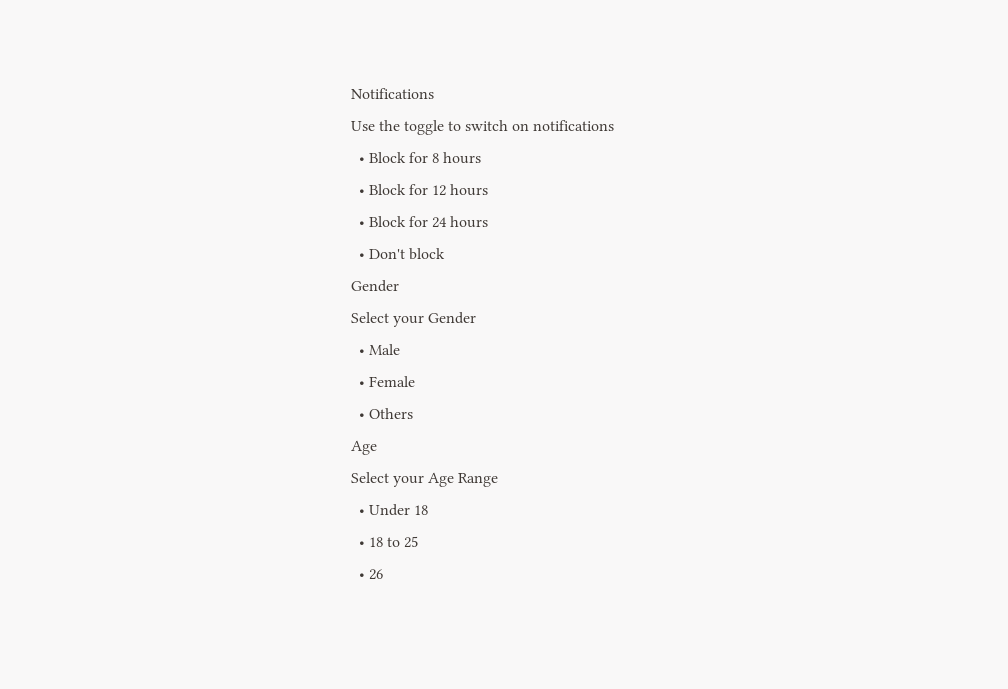Notifications
Use the toggle to switch on notifications
  • Block for 8 hours
  • Block for 12 hours
  • Block for 24 hours
  • Don't block
Gender
Select your Gender
  • Male
  • Female
  • Others
Age
Select your Age Range
  • Under 18
  • 18 to 25
  • 26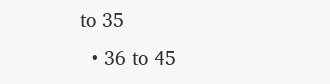to 35
  • 36 to 45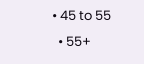• 45 to 55
  • 55+